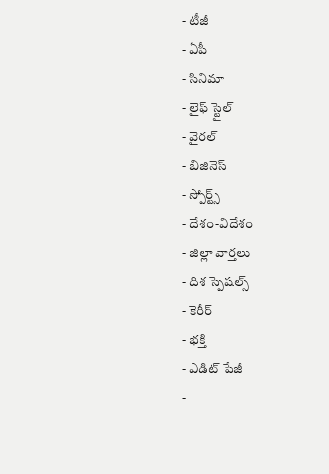- టీజీ
- ఏపీ
- సినిమా
- లైఫ్ స్టైల్
- వైరల్
- బిజినెస్
- స్పోర్ట్స్
- దేశం-విదేశం
- జిల్లా వార్తలు
- దిశ స్పెషల్స్
- కెరీర్
- భక్తి
- ఎడిట్ పేజీ
-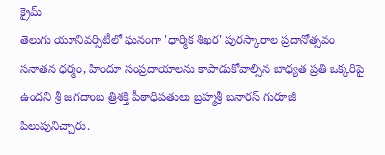క్రైమ్
తెలుగు యూనివర్సిటీలో ఘనంగా 'ధార్మిక శిఖర' పురస్కారాల ప్రదానోత్సవం
సనాతన ధర్మం, హిందూ సంప్రదాయాలను కాపాడుకోవాల్సిన బాధ్యత ప్రతి ఒక్కరిపై ఉందని శ్రీ జగదాంబ త్రిశక్తి పీఠాధిపతులు బ్రహ్మశ్రీ బనారస్ గురూజీ పిలుపునిచ్చారు.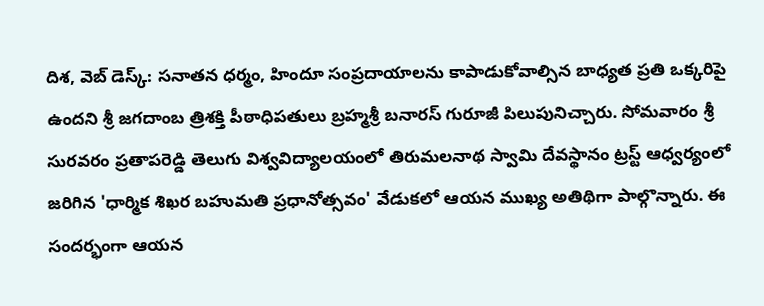దిశ, వెబ్ డెస్క్: సనాతన ధర్మం, హిందూ సంప్రదాయాలను కాపాడుకోవాల్సిన బాధ్యత ప్రతి ఒక్కరిపై ఉందని శ్రీ జగదాంబ త్రిశక్తి పీఠాధిపతులు బ్రహ్మశ్రీ బనారస్ గురూజీ పిలుపునిచ్చారు. సోమవారం శ్రీ సురవరం ప్రతాపరెడ్డి తెలుగు విశ్వవిద్యాలయంలో తిరుమలనాథ స్వామి దేవస్థానం ట్రస్ట్ ఆధ్వర్యంలో జరిగిన 'ధార్మిక శిఖర బహుమతి ప్రధానోత్సవం' వేడుకలో ఆయన ముఖ్య అతిథిగా పాల్గొన్నారు. ఈ సందర్భంగా ఆయన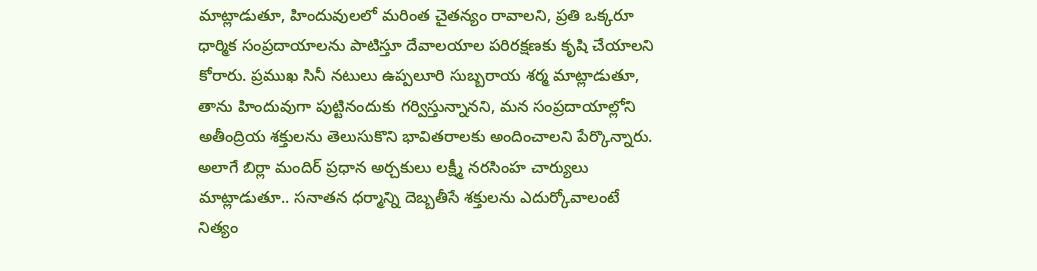మాట్లాడుతూ, హిందువులలో మరింత చైతన్యం రావాలని, ప్రతి ఒక్కరూ ధార్మిక సంప్రదాయాలను పాటిస్తూ దేవాలయాల పరిరక్షణకు కృషి చేయాలని కోరారు. ప్రముఖ సినీ నటులు ఉప్పలూరి సుబ్బరాయ శర్మ మాట్లాడుతూ, తాను హిందువుగా పుట్టినందుకు గర్విస్తున్నానని, మన సంప్రదాయాల్లోని అతీంద్రియ శక్తులను తెలుసుకొని భావితరాలకు అందించాలని పేర్కొన్నారు.
అలాగే బిర్లా మందిర్ ప్రధాన అర్చకులు లక్ష్మీ నరసింహ చార్యులు మాట్లాడుతూ.. సనాతన ధర్మాన్ని దెబ్బతీసే శక్తులను ఎదుర్కోవాలంటే నిత్యం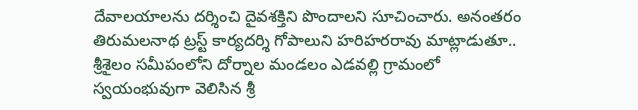దేవాలయాలను దర్శించి దైవశక్తిని పొందాలని సూచించారు. అనంతరం తిరుమలనాథ ట్రస్ట్ కార్యదర్శి గోపాలుని హరిహరరావు మాట్లాడుతూ.. శ్రీశైలం సమీపంలోని దోర్నాల మండలం ఎడవల్లి గ్రామంలో స్వయంభువుగా వెలిసిన శ్రీ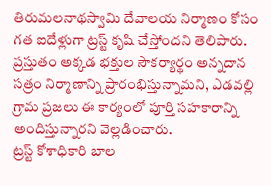తిరుమలనాథస్వామి దేవాలయ నిర్మాణం కోసం గత ఐదేళ్లుగా ట్రస్ట్ కృషి చేస్తోందని తెలిపారు. ప్రస్తుతం అక్కడ భక్తుల సౌకర్యార్థం అన్నదాన సత్రం నిర్మాణాన్ని ప్రారంభిస్తున్నామని, ఎడవల్లి గ్రామ ప్రజలు ఈ కార్యంలో పూర్తి సహకారాన్ని అందిస్తున్నారని వెల్లడించారు.
ట్రస్ట్ కోశాధికారి బాల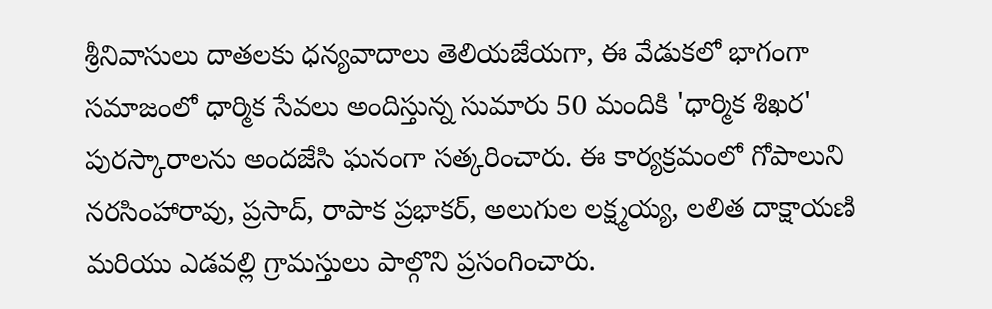శ్రీనివాసులు దాతలకు ధన్యవాదాలు తెలియజేయగా, ఈ వేడుకలో భాగంగా సమాజంలో ధార్మిక సేవలు అందిస్తున్న సుమారు 50 మందికి 'ధార్మిక శిఖర' పురస్కారాలను అందజేసి ఘనంగా సత్కరించారు. ఈ కార్యక్రమంలో గోపాలుని నరసింహారావు, ప్రసాద్, రాపాక ప్రభాకర్, అలుగుల లక్ష్మయ్య, లలిత దాక్షాయణి మరియు ఎడవల్లి గ్రామస్తులు పాల్గొని ప్రసంగించారు.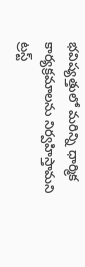భవిష్యత్తులో మరిన్ని ధార్మిక కార్యక్రమాలను నిర్వహిస్తామని ట్రస్ట్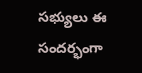సభ్యులు ఈ సందర్భంగా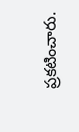ప్రకటించారు.